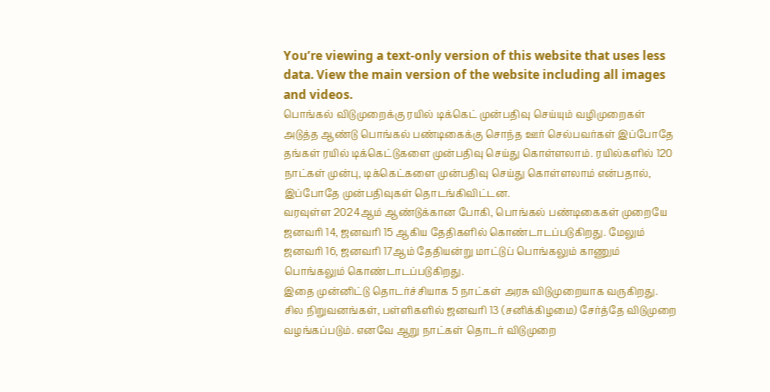You’re viewing a text-only version of this website that uses less data. View the main version of the website including all images and videos.
பொங்கல் விடுமுறைக்கு ரயில் டிக்கெட் முன்பதிவு செய்யும் வழிமுறைகள்
அடுத்த ஆண்டு பொங்கல் பண்டிகைக்கு சொந்த ஊர் செல்பவர்கள் இப்போதே தங்கள் ரயில் டிக்கெட்டுகளை முன்பதிவு செய்து கொள்ளலாம். ரயில்களில் 120 நாட்கள் முன்பு, டிக்கெட்களை முன்பதிவு செய்து கொள்ளலாம் என்பதால், இப்போதே முன்பதிவுகள் தொடங்கிவிட்டன.
வரவுள்ள 2024ஆம் ஆண்டுக்கான போகி, பொங்கல் பண்டிகைகள் முறையே ஜனவரி 14, ஜனவரி 15 ஆகிய தேதிகளில் கொண்டாடப்படுகிறது. மேலும் ஜனவரி 16, ஜனவரி 17ஆம் தேதியன்று மாட்டுப் பொங்கலும் காணும் பொங்கலும் கொண்டாடப்படுகிறது.
இதை முன்னிட்டு தொடர்ச்சியாக 5 நாட்கள் அரசு விடுமுறையாக வருகிறது. சில நிறுவனங்கள், பள்ளிகளில் ஜனவரி 13 (சனிக்கிழமை) சேர்த்தே விடுமுறை வழங்கப்படும். எனவே ஆறு நாட்கள் தொடர் விடுமுறை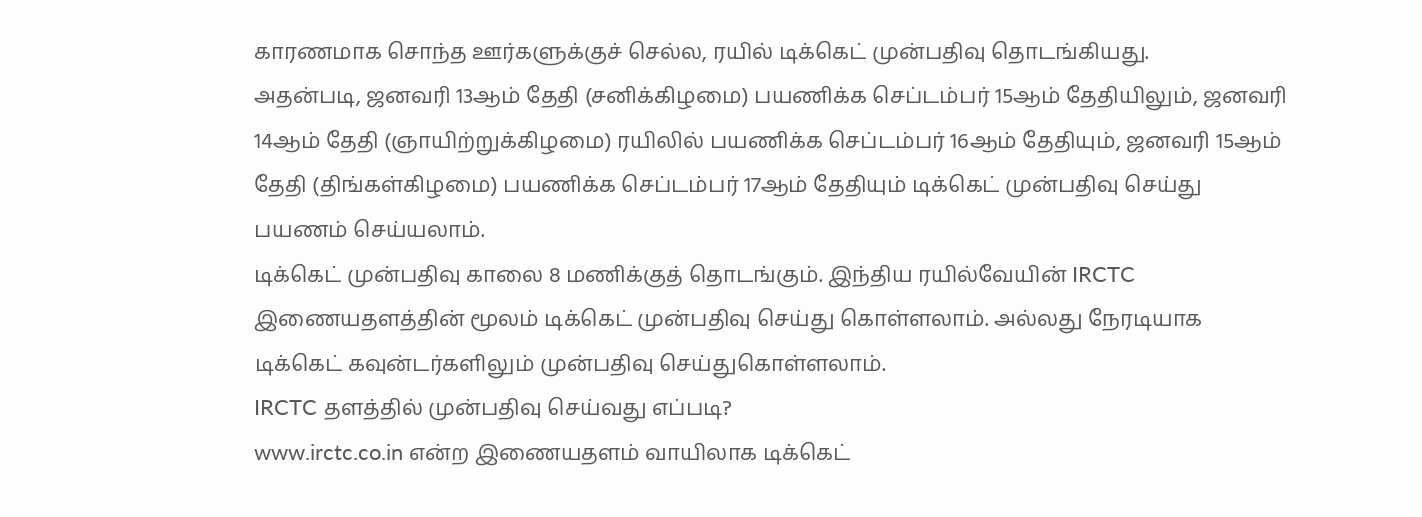காரணமாக சொந்த ஊர்களுக்குச் செல்ல, ரயில் டிக்கெட் முன்பதிவு தொடங்கியது.
அதன்படி, ஜனவரி 13ஆம் தேதி (சனிக்கிழமை) பயணிக்க செப்டம்பர் 15ஆம் தேதியிலும், ஜனவரி 14ஆம் தேதி (ஞாயிற்றுக்கிழமை) ரயிலில் பயணிக்க செப்டம்பர் 16ஆம் தேதியும், ஜனவரி 15ஆம் தேதி (திங்கள்கிழமை) பயணிக்க செப்டம்பர் 17ஆம் தேதியும் டிக்கெட் முன்பதிவு செய்து பயணம் செய்யலாம்.
டிக்கெட் முன்பதிவு காலை 8 மணிக்குத் தொடங்கும். இந்திய ரயில்வேயின் IRCTC இணையதளத்தின் மூலம் டிக்கெட் முன்பதிவு செய்து கொள்ளலாம். அல்லது நேரடியாக டிக்கெட் கவுன்டர்களிலும் முன்பதிவு செய்துகொள்ளலாம்.
IRCTC தளத்தில் முன்பதிவு செய்வது எப்படி?
www.irctc.co.in என்ற இணையதளம் வாயிலாக டிக்கெட்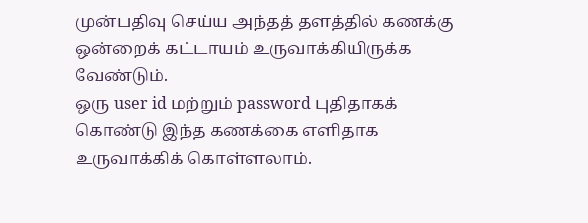முன்பதிவு செய்ய அந்தத் தளத்தில் கணக்கு ஒன்றைக் கட்டாயம் உருவாக்கியிருக்க வேண்டும்.
ஒரு user id மற்றும் password புதிதாகக் கொண்டு இந்த கணக்கை எளிதாக உருவாக்கிக் கொள்ளலாம்.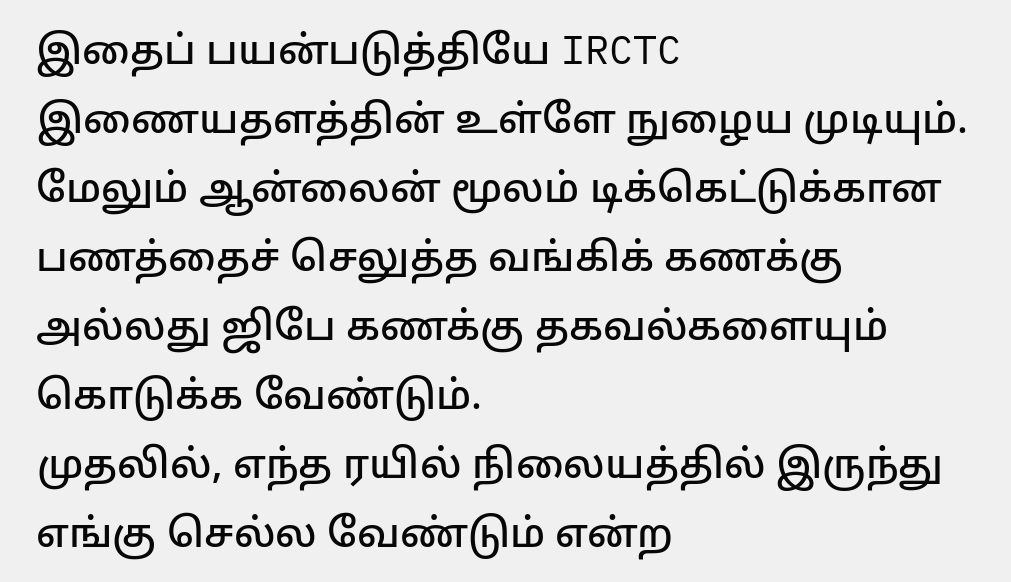இதைப் பயன்படுத்தியே IRCTC இணையதளத்தின் உள்ளே நுழைய முடியும்.
மேலும் ஆன்லைன் மூலம் டிக்கெட்டுக்கான பணத்தைச் செலுத்த வங்கிக் கணக்கு அல்லது ஜிபே கணக்கு தகவல்களையும் கொடுக்க வேண்டும்.
முதலில், எந்த ரயில் நிலையத்தில் இருந்து எங்கு செல்ல வேண்டும் என்ற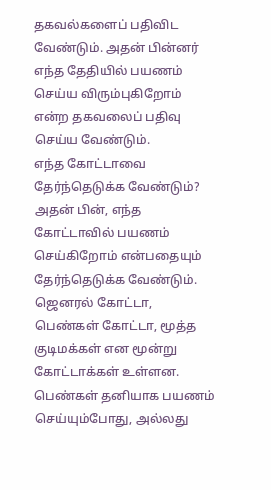தகவல்களைப் பதிவிட வேண்டும். அதன் பின்னர் எந்த தேதியில் பயணம் செய்ய விரும்புகிறோம் என்ற தகவலைப் பதிவு செய்ய வேண்டும்.
எந்த கோட்டாவை தேர்ந்தெடுக்க வேண்டும்?
அதன் பின், எந்த கோட்டாவில் பயணம் செய்கிறோம் என்பதையும் தேர்ந்தெடுக்க வேண்டும். ஜெனரல் கோட்டா, பெண்கள் கோட்டா, மூத்த குடிமக்கள் என மூன்று கோட்டாக்கள் உள்ளன.
பெண்கள் தனியாக பயணம் செய்யும்போது, அல்லது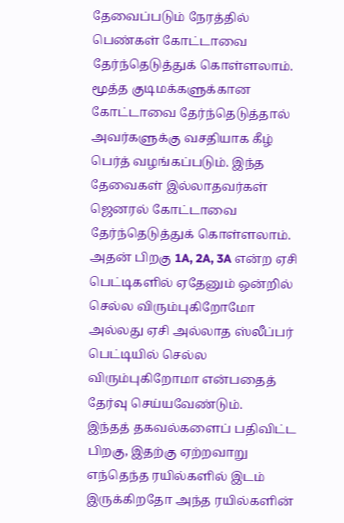தேவைப்படும் நேரத்தில் பெண்கள் கோட்டாவை தேர்ந்தெடுத்துக் கொள்ளலாம்.
மூத்த குடிமக்களுக்கான கோட்டாவை தேர்ந்தெடுத்தால் அவர்களுக்கு வசதியாக கீழ் பெர்த் வழங்கப்படும். இந்த தேவைகள் இல்லாதவர்கள் ஜெனரல் கோட்டாவை தேர்ந்தெடுத்துக் கொள்ளலாம்.
அதன் பிறகு 1A, 2A, 3A என்ற ஏசி பெட்டிகளில் ஏதேனும் ஒன்றில் செல்ல விரும்புகிறோமோ அல்லது ஏசி அல்லாத ஸ்லீப்பர் பெட்டியில் செல்ல விரும்புகிறோமா என்பதைத் தேர்வு செய்யவேண்டும்.
இந்தத் தகவல்களைப் பதிவிட்ட பிறகு, இதற்கு ஏற்றவாறு எந்தெந்த ரயில்களில் இடம் இருக்கிறதோ அந்த ரயில்களின்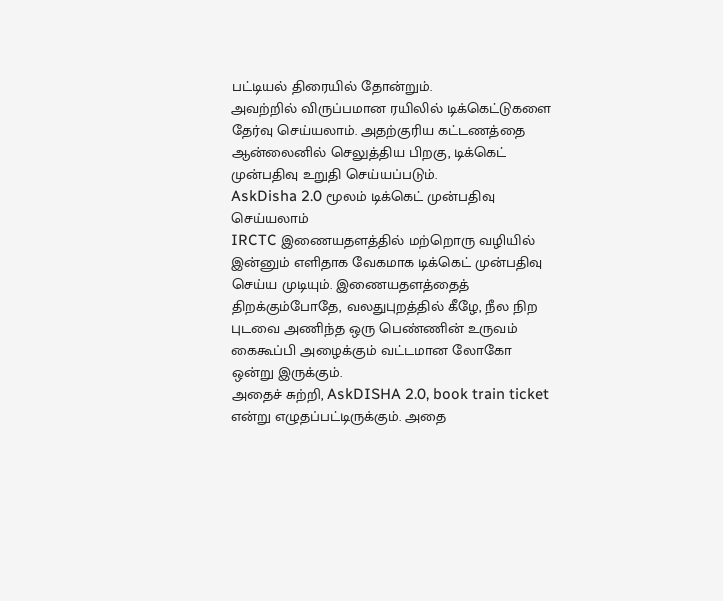பட்டியல் திரையில் தோன்றும்.
அவற்றில் விருப்பமான ரயிலில் டிக்கெட்டுகளை தேர்வு செய்யலாம். அதற்குரிய கட்டணத்தை ஆன்லைனில் செலுத்திய பிறகு, டிக்கெட் முன்பதிவு உறுதி செய்யப்படும்.
AskDisha 2.0 மூலம் டிக்கெட் முன்பதிவு செய்யலாம்
IRCTC இணையதளத்தில் மற்றொரு வழியில் இன்னும் எளிதாக வேகமாக டிக்கெட் முன்பதிவு செய்ய முடியும். இணையதளத்தைத் திறக்கும்போதே, வலதுபுறத்தில் கீழே, நீல நிற புடவை அணிந்த ஒரு பெண்ணின் உருவம் கைகூப்பி அழைக்கும் வட்டமான லோகோ ஒன்று இருக்கும்.
அதைச் சுற்றி, AskDISHA 2.0, book train ticket என்று எழுதப்பட்டிருக்கும். அதை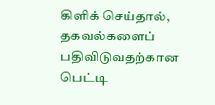கிளிக் செய்தால், தகவல்களைப் பதிவிடுவதற்கான பெட்டி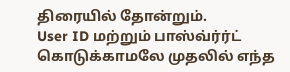திரையில் தோன்றும்.
User ID மற்றும் பாஸ்வ்ர்ர்ட் கொடுக்காமலே முதலில் எந்த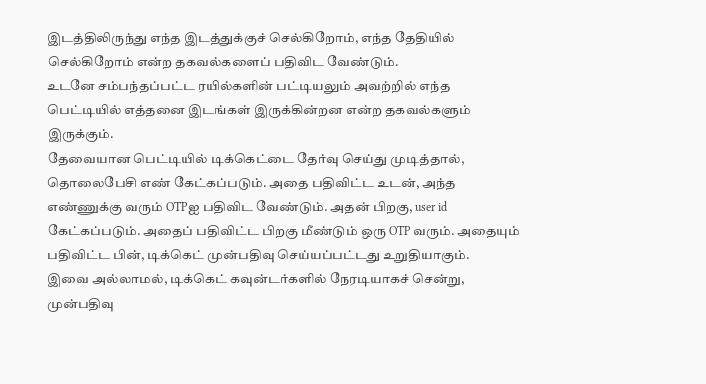இடத்திலிருந்து எந்த இடத்துக்குச் செல்கிறோம், எந்த தேதியில் செல்கிறோம் என்ற தகவல்களைப் பதிவிட வேண்டும்.
உடனே சம்பந்தப்பட்ட ரயில்களின் பட்டியலும் அவற்றில் எந்த பெட்டியில் எத்தனை இடங்கள் இருக்கின்றன என்ற தகவல்களும் இருக்கும்.
தேவையான பெட்டியில் டிக்கெட்டை தேர்வு செய்து முடித்தால், தொலைபேசி எண் கேட்கப்படும். அதை பதிவிட்ட உடன், அந்த எண்ணுக்கு வரும் OTPஐ பதிவிட வேண்டும். அதன் பிறகு, user id கேட்கப்படும். அதைப் பதிவிட்ட பிறகு மீண்டும் ஒரு OTP வரும். அதையும் பதிவிட்ட பின், டிக்கெட் முன்பதிவு செய்யப்பட்டது உறுதியாகும்.
இவை அல்லாமல், டிக்கெட் கவுன்டர்களில் நேரடியாகச் சென்று, முன்பதிவு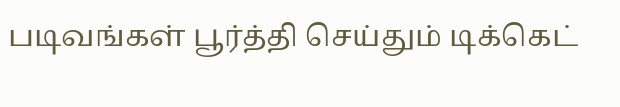படிவங்கள் பூர்த்தி செய்தும் டிக்கெட்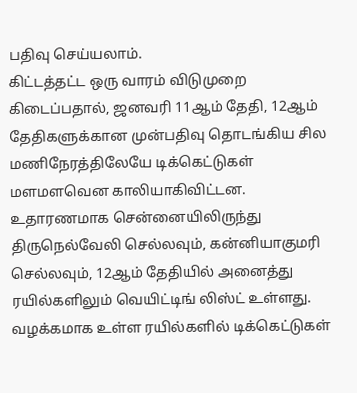பதிவு செய்யலாம்.
கிட்டத்தட்ட ஒரு வாரம் விடுமுறை கிடைப்பதால், ஜனவரி 11ஆம் தேதி, 12ஆம் தேதிகளுக்கான முன்பதிவு தொடங்கிய சில மணிநேரத்திலேயே டிக்கெட்டுகள் மளமளவென காலியாகிவிட்டன.
உதாரணமாக சென்னையிலிருந்து திருநெல்வேலி செல்லவும், கன்னியாகுமரி செல்லவும், 12ஆம் தேதியில் அனைத்து ரயில்களிலும் வெயிட்டிங் லிஸ்ட் உள்ளது.
வழக்கமாக உள்ள ரயில்களில் டிக்கெட்டுகள்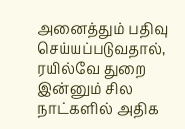அனைத்தும் பதிவு செய்யப்படுவதால், ரயில்வே துறை இன்னும் சில நாட்களில் அதிக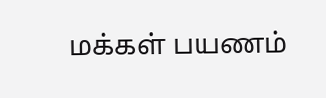மக்கள் பயணம்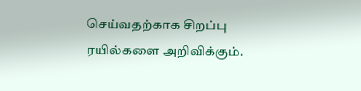செய்வதற்காக சிறப்பு ரயில்களை அறிவிக்கும்.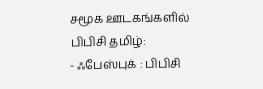சமூக ஊடகங்களில் பிபிசி தமிழ்:
- ஃபேஸ்புக் : பிபிசி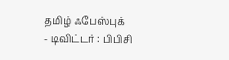தமிழ் ஃபேஸ்புக்
- டிவிட்டர் : பிபிசி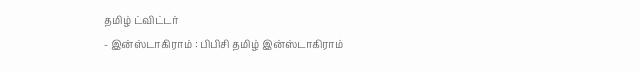தமிழ் ட்விட்டர்
- இன்ஸ்டாகிராம் : பிபிசி தமிழ் இன்ஸ்டாகிராம்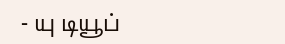- யு டியூப்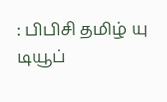: பிபிசி தமிழ் யு டியூப்